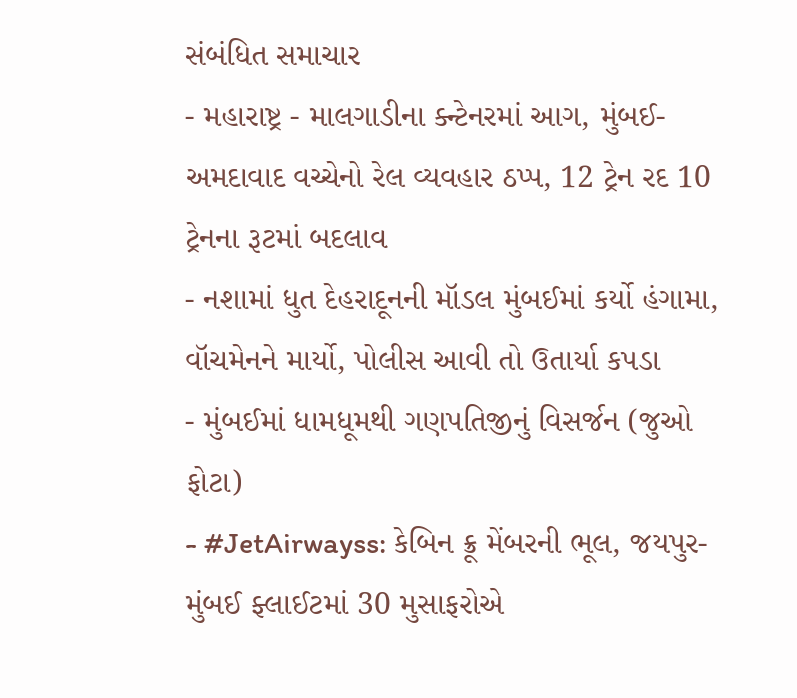સંબંધિત સમાચાર
- મહારાષ્ટ્ર - માલગાડીના ક્ન્ટેનરમાં આગ, મુંબઈ-અમદાવાદ વચ્ચેનો રેલ વ્યવહાર ઠપ્પ, 12 ટ્રેન રદ 10 ટ્રેનના રૂટમાં બદલાવ
- નશામાં ધુત દેહરાદૂનની મૉડલ મુંબઈમાં કર્યો હંગામા, વૉચમેનને માર્યો, પોલીસ આવી તો ઉતાર્યા કપડા
- મુંબઈમાં ધામધૂમથી ગણપતિજીનું વિસર્જન (જુઓ ફોટા)
- #JetAirwayss: કેબિન ક્રૂ મેંબરની ભૂલ, જયપુર-મુંબઈ ફ્લાઈટમાં 30 મુસાફરોએ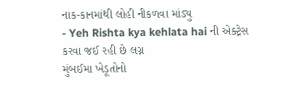નાક-કાનમાંથી લોહી નીકળવા માંડ્યુ
- Yeh Rishta kya kehlata hai ની એક્ટ્રેસ કરવા જઈ રહી છે લગ્ન
મુંબઈમા ખેડૂતોનો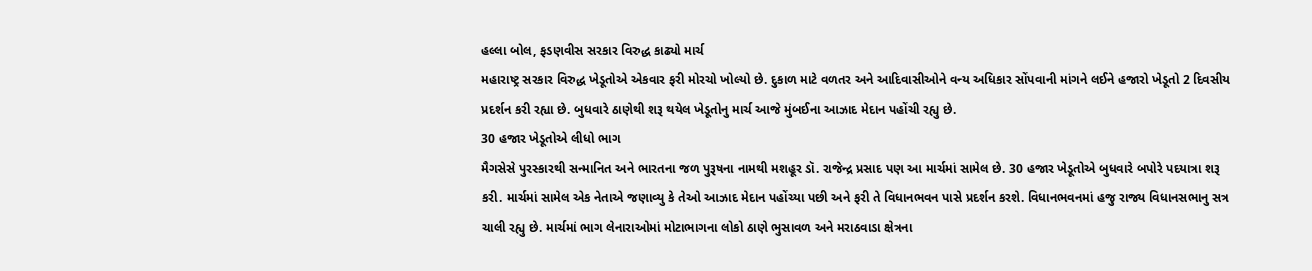હલ્લા બોલ, ફડણવીસ સરકાર વિરુદ્ધ કાઢ્યો માર્ચ
મહારાષ્ટ્ર સરકાર વિરુદ્ધ ખેડૂતોએ એકવાર ફરી મોરચો ખોલ્યો છે. દુકાળ માટે વળતર અને આદિવાસીઓને વન્ય અધિકાર સોંપવાની માંગને લઈને હજારો ખેડૂતો 2 દિવસીય પ્રદર્શન કરી રહ્યા છે. બુધવારે ઠાણેથી શરૂ થયેલ ખેડૂતોનુ માર્ચ આજે મુંબઈના આઝાદ મેદાન પહોંચી રહ્યુ છે.
30 હજાર ખેડૂતોએ લીધો ભાગ
મૈગસેસે પુરસ્કારથી સન્માનિત અને ભારતના જળ પુરૂષના નામથી મશહૂર ડૉ. રાજેન્દ્ર પ્રસાદ પણ આ માર્ચમાં સામેલ છે. 30 હજાર ખેડૂતોએ બુધવારે બપોરે પદયાત્રા શરૂ કરી. માર્ચમાં સામેલ એક નેતાએ જણાવ્યુ કે તેઓ આઝાદ મેદાન પહોંચ્યા પછી અને ફરી તે વિધાનભવન પાસે પ્રદર્શન કરશે. વિધાનભવનમાં હજુ રાજ્ય વિધાનસભાનુ સત્ર ચાલી રહ્યુ છે. માર્ચમાં ભાગ લેનારાઓમાં મોટાભાગના લોકો ઠાણે ભુસાવળ અને મરાઠવાડા ક્ષેત્રના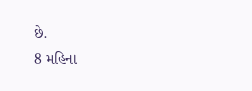છે.
8 મહિના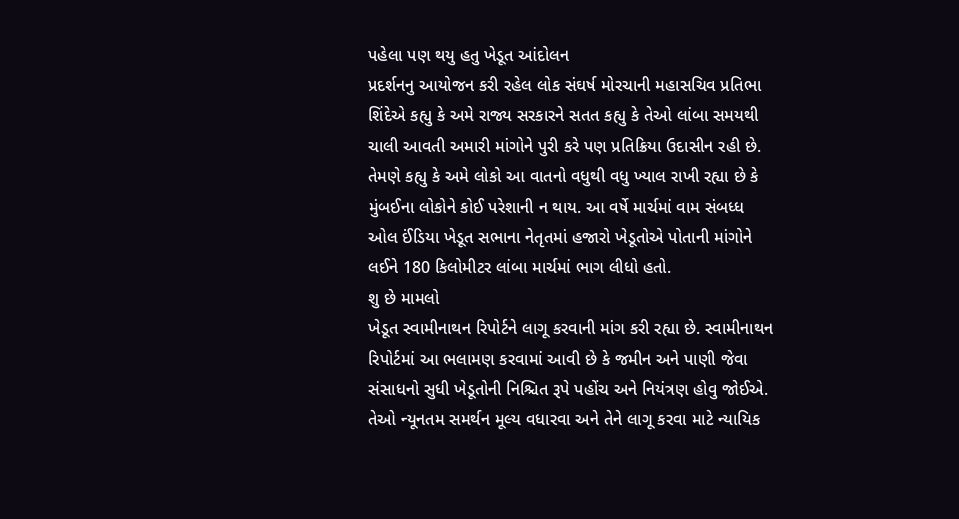પહેલા પણ થયુ હતુ ખેડૂત આંદોલન
પ્રદર્શનનુ આયોજન કરી રહેલ લોક સંઘર્ષ મોરચાની મહાસચિવ પ્રતિભા શિંદેએ કહ્યુ કે અમે રાજ્ય સરકારને સતત કહ્યુ કે તેઓ લાંબા સમયથી ચાલી આવતી અમારી માંગોને પુરી કરે પણ પ્રતિક્રિયા ઉદાસીન રહી છે. તેમણે કહ્યુ કે અમે લોકો આ વાતનો વધુથી વધુ ખ્યાલ રાખી રહ્યા છે કે મુંબઈના લોકોને કોઈ પરેશાની ન થાય. આ વર્ષે માર્ચમાં વામ સંબધ્ધ ઓલ ઈંડિયા ખેડૂત સભાના નેતૃતમાં હજારો ખેડૂતોએ પોતાની માંગોને લઈને 180 કિલોમીટર લાંબા માર્ચમાં ભાગ લીધો હતો.
શુ છે મામલો
ખેડૂત સ્વામીનાથન રિપોર્ટને લાગૂ કરવાની માંગ કરી રહ્યા છે. સ્વામીનાથન રિપોર્ટમાં આ ભલામણ કરવામાં આવી છે કે જમીન અને પાણી જેવા સંસાધનો સુધી ખેડૂતોની નિશ્ચિત રૂપે પહોંચ અને નિયંત્રણ હોવુ જોઈએ. તેઓ ન્યૂનતમ સમર્થન મૂલ્ય વધારવા અને તેને લાગૂ કરવા માટે ન્યાયિક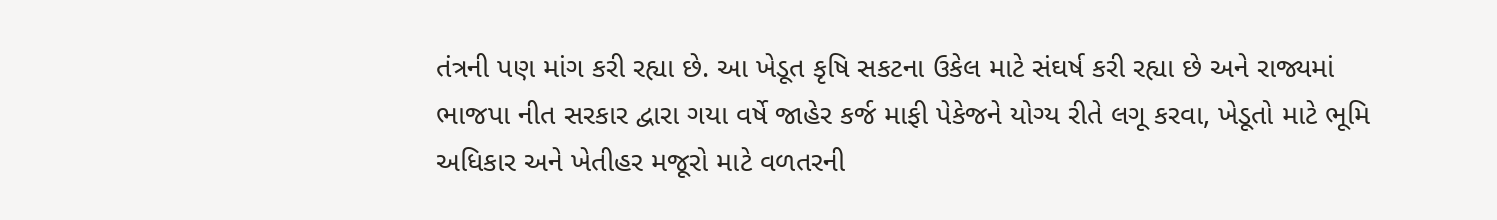તંત્રની પણ માંગ કરી રહ્યા છે. આ ખેડૂત કૃષિ સકટના ઉકેલ માટે સંઘર્ષ કરી રહ્યા છે અને રાજ્યમાં ભાજપા નીત સરકાર દ્વારા ગયા વર્ષે જાહેર કર્જ માફી પેકેજને યોગ્ય રીતે લગૂ કરવા, ખેડૂતો માટે ભૂમિ અધિકાર અને ખેતીહર મજૂરો માટે વળતરની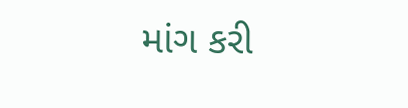માંગ કરી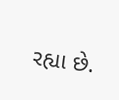રહ્યા છે.